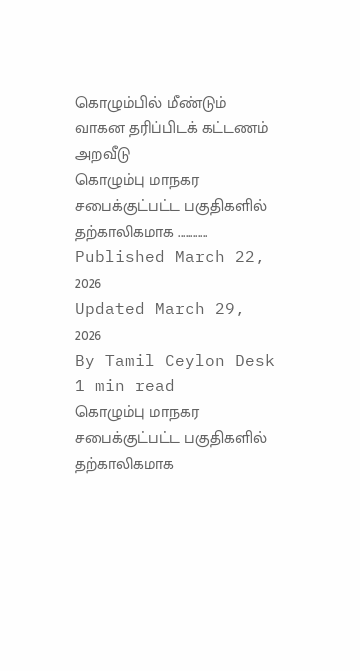கொழும்பில் மீண்டும் வாகன தரிப்பிடக் கட்டணம் அறவீடு
கொழும்பு மாநகர சபைக்குட்பட்ட பகுதிகளில் தற்காலிகமாக ............
Published March 22, 2026
Updated March 29, 2026
By Tamil Ceylon Desk
1 min read
கொழும்பு மாநகர சபைக்குட்பட்ட பகுதிகளில் தற்காலிகமாக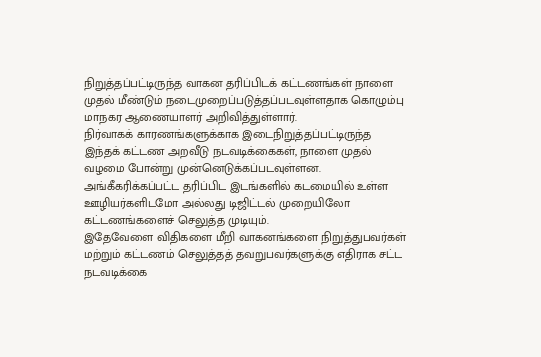நிறுத்தப்பட்டிருந்த வாகன தரிப்பிடக் கட்டணங்கள் நாளை முதல் மீண்டும் நடைமுறைப்படுத்தப்படவுள்ளதாக கொழும்பு மாநகர ஆணையாளர் அறிவித்துள்ளார்.
நிர்வாகக் காரணங்களுக்காக இடைநிறுத்தப்பட்டிருந்த இந்தக் கட்டண அறவீடு நடவடிக்கைகள், நாளை முதல் வழமை போன்று முன்னெடுக்கப்படவுள்ளன.
அங்கீகரிக்கப்பட்ட தரிப்பிட இடங்களில் கடமையில் உள்ள ஊழியர்களிடமோ அல்லது டிஜிட்டல் முறையிலோ கட்டணங்களைச் செலுத்த முடியும்.
இதேவேளை விதிகளை மீறி வாகனங்களை நிறுத்துபவர்கள் மற்றும் கட்டணம் செலுத்தத் தவறுபவர்களுக்கு எதிராக சட்ட நடவடிக்கை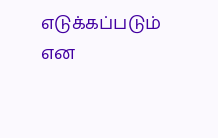எடுக்கப்படும் என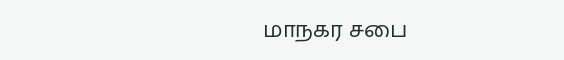மாநகர சபை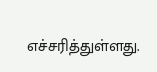எச்சரித்துள்ளது.